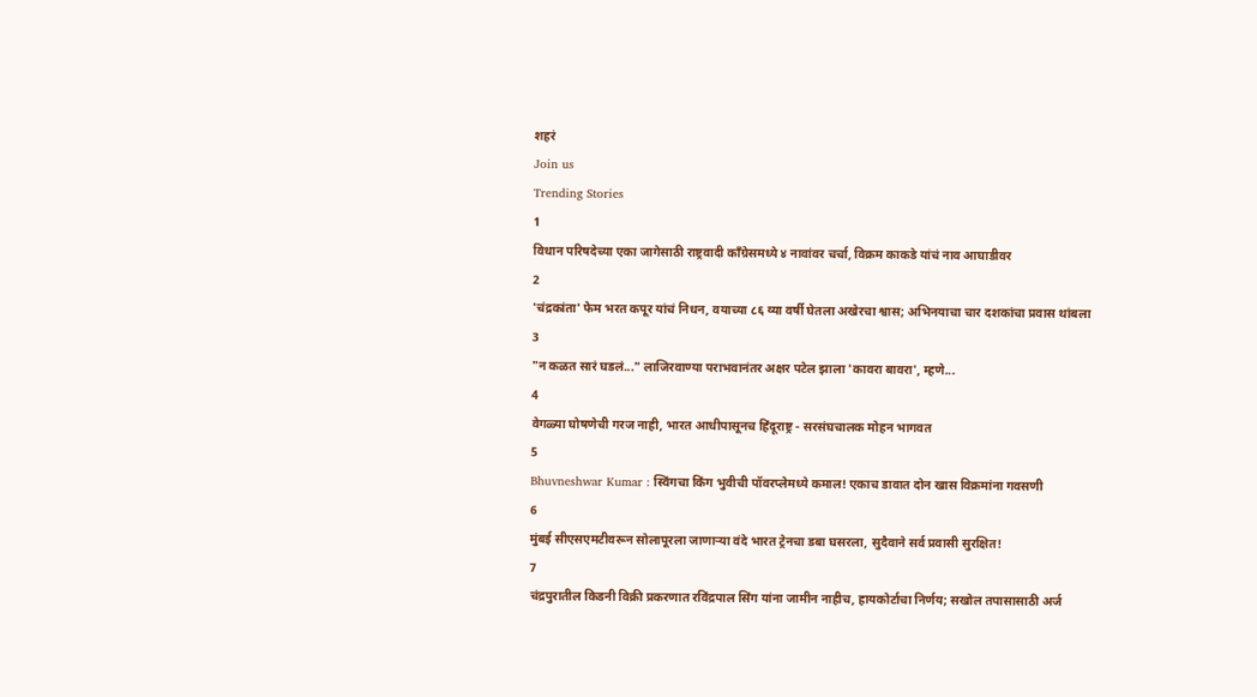शहरं
Join us
Trending Stories
1
विधान परिषदेच्या एका जागेसाठी राष्ट्रवादी काँग्रेसमध्ये ४ नावांवर चर्चा, विक्रम काकडे यांचं नाव आघाडीवर
2
'चंद्रकांता' फेम भरत कपूर यांचं निधन, वयाच्या ८६ व्या वर्षी घेतला अखेरचा श्वास; अभिनयाचा चार दशकांचा प्रवास थांबला
3
"न कळत सारं घडलं..." लाजिरवाण्या पराभवानंतर अक्षर पटेल झाला 'कावरा बावरा', म्हणे...
4
वेगळ्या घोषणेची गरज नाही, भारत आधीपासूनच हिंदूराष्ट्र - सरसंघचालक मोहन भागवत
5
Bhuvneshwar Kumar : स्विंगचा किंग भुवीची पॉवरप्लेमध्ये कमाल! एकाच डावात दोन खास विक्रमांना गवसणी
6
मुंबई सीएसएमटीवरून सोलापूरला जाणाऱ्या वंदे भारत ट्रेनचा डबा घसरला, सुदैवाने सर्व प्रवासी सुरक्षित!
7
चंद्रपुरातील किडनी विक्री प्रकरणात रविंद्रपाल सिंग यांना जामीन नाहीच, हायकोर्टाचा निर्णय; सखोल तपासासाठी अर्ज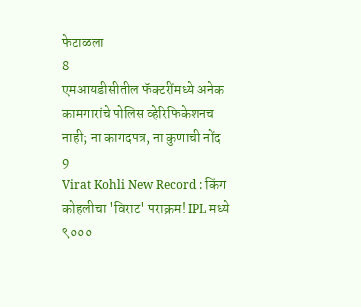फेटाळला
8
एमआयडीसीतील फॅक्टरींमध्ये अनेक कामगारांचे पोलिस व्हेरिफिकेशनच नाही; ना कागदपत्र, ना कुणाची नोंद
9
Virat Kohli New Record : किंग कोहलीचा 'विराट' पराक्रम! IPL मध्ये ९०००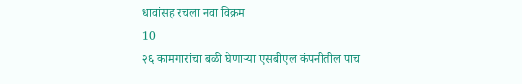धावांसह रचला नवा विक्रम
10
२६ कामगारांचा बळी घेणाऱ्या एसबीएल कंपनीतील पाच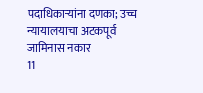पदाधिकाऱ्यांना दणका; उच्च न्यायालयाचा अटकपूर्व जामिनास नकार
11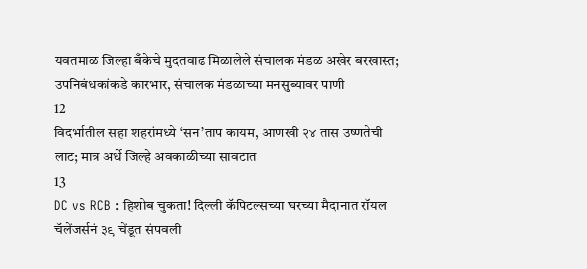यवतमाळ जिल्हा बँकेचे मुदतवाढ मिळालेले संचालक मंडळ अखेर बरखास्त; उपनिबंधकांकडे कारभार, संचालक मंडळाच्या मनसुब्यावर पाणी
12
विदर्भातील सहा शहरांमध्ये ‘सन’ताप कायम, आणखी २४ तास उष्णतेची लाट; मात्र अर्धे जिल्हे अवकाळीच्या सावटात
13
DC vs RCB : हिशोब चुकता! दिल्ली कॅपिटल्सच्या घरच्या मैदानात रॉयल चॅलेंजर्सनं ३९ चेंडूत संपवली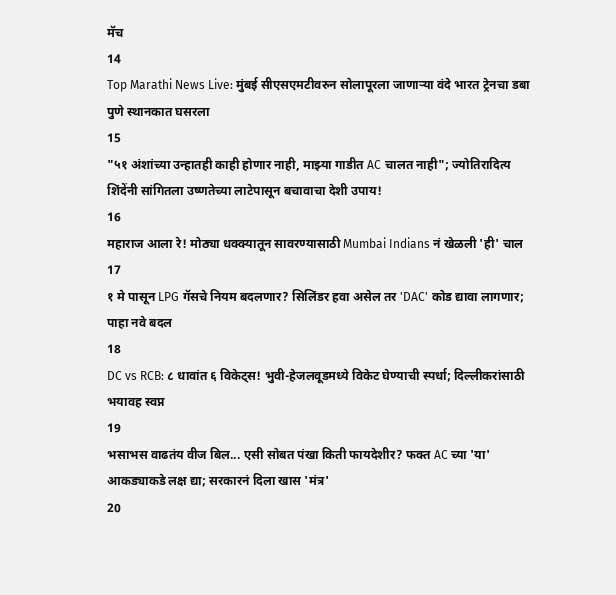मॅच
14
Top Marathi News Live: मुंबई सीएसएमटीवरुन सोलापूरला जाणाऱ्या वंदे भारत ट्रेनचा डबा पुणे स्थानकात घसरला
15
"५१ अंशांच्या उन्हातही काही होणार नाही, माझ्या गाडीत AC चालत नाही"; ज्योतिरादित्य शिंदेंनी सांगितला उष्णतेच्या लाटेपासून बचावाचा देशी उपाय!
16
महाराज आला रे! मोठ्या धक्क्यातून सावरण्यासाठी Mumbai Indians नं खेळली 'ही' चाल
17
१ मे पासून LPG गॅसचे नियम बदलणार? सिलिंडर हवा असेल तर 'DAC' कोड द्यावा लागणार; पाहा नवे बदल
18
DC vs RCB: ८ धावांत ६ विकेट्स! भुवी-हेजलवूडमध्ये विकेट घेण्याची स्पर्धा; दिल्लीकरांसाठी भयावह स्वप्न
19
भसाभस वाढतंय वीज बिल... एसी सोबत पंखा किती फायदेशीर? फक्त AC च्या 'या' आकड्याकडे लक्ष द्या; सरकारनं दिला खास 'मंत्र'
20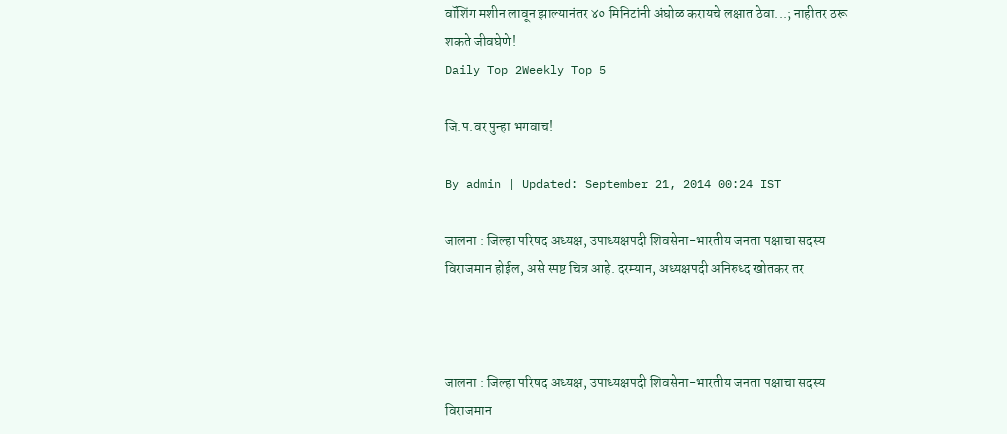वॉशिंग मशीन लावून झाल्यानंतर ४० मिनिटांनी अंघोळ करायचे लक्षात ठेवा...; नाहीतर ठरू शकते जीवघेणे!
Daily Top 2Weekly Top 5

जि.प.वर पुन्हा भगवाच!

By admin | Updated: September 21, 2014 00:24 IST

जालना : जिल्हा परिषद अध्यक्ष, उपाध्यक्षपदी शिवसेना-भारतीय जनता पक्षाचा सदस्य विराजमान होईल, असे स्पष्ट चित्र आहे. दरम्यान, अध्यक्षपदी अनिरुध्द खोतकर तर



जालना : जिल्हा परिषद अध्यक्ष, उपाध्यक्षपदी शिवसेना-भारतीय जनता पक्षाचा सदस्य विराजमान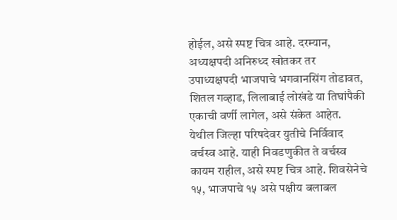होईल, असे स्पष्ट चित्र आहे. दरम्यान, अध्यक्षपदी अनिरुध्द खोतकर तर उपाध्यक्षपदी भाजपाचे भगवानसिंग तोडावत, शितल गव्हाड, लिलाबाई लोखंडे या तिघांपैकी एकाची वर्णी लागेल, असे संकेत आहेत. येथील जिल्हा परिषदेवर युतीचे निर्विवाद वर्चस्व आहे. याही निवडणुकीत ते वर्चस्व कायम राहील, असे स्पष्ट चित्र आहे. शिवसेनेचे १५, भाजपाचे १५ असे पक्षीय बलाबल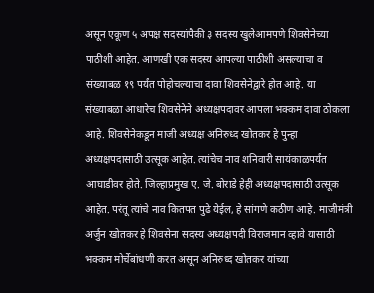असून एकूण ५ अपक्ष सदस्यांपैकी ३ सदस्य खुलेआमपणे शिवसेनेच्या पाठीशी आहेत. आणखी एक सदस्य आपल्या पाठीशी असल्याचा व संख्याबळ १९ पर्यंत पोहोचल्याचा दावा शिवसेनेद्वारे होत आहे. या संख्याबळा आधारेच शिवसेनेने अध्यक्षपदावर आपला भक्कम दावा ठोकला आहे. शिवसेनेकडून माजी अध्यक्ष अनिरुध्द खोतकर हे पुन्हा अध्यक्षपदासाठी उत्सूक आहेत. त्यांचेच नाव शनिवारी सायंकाळपर्यंत आघाडीवर होते. जिल्हाप्रमुख ए. जे. बोराडे हेही अध्यक्षपदासाठी उत्सूक आहेत. परंतू त्यांचे नाव कितपत पुढे येईल, हे सांगणे कठीण आहे. माजीमंत्री अर्जुन खोतकर हे शिवसेना सदस्य अध्यक्षपदी विराजमान व्हावे यासाठी भक्कम मोर्चेबांधणी करत असून अनिरुध्द खोतकर यांच्या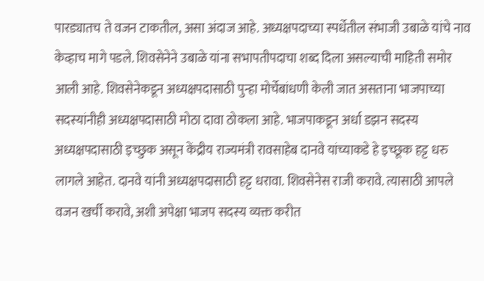पारड्यातच ते वजन टाकतील, असा अंदाज आहे. अध्यक्षपदाच्या स्पर्धेतील संभाजी उबाळे यांचे नाव केव्हाच मागे पडले. शिवसेनेने उबाळे यांना सभापतीपदाचा शब्द दिला असल्याची माहिती समोर आली आहे. शिवसेनेकडून अध्यक्षपदासाठी पुन्हा मोर्चेबांधणी केली जात असताना भाजपाच्या सदस्यांनीही अध्यक्षपदासाठी मोठा दावा ठोकला आहे. भाजपाकडून अर्धा डझन सदस्य अध्यक्षपदासाठी इच्छुक असून केंद्रीय राज्यमंत्री रावसाहेब दानवे यांच्याकडे हे इच्छूक हट्ट धरु लागले आहेत. दानवे यांनी अध्यक्षपदासाठी हट्ट धरावा. शिवसेनेस राजी करावे. त्यासाठी आपले वजन खर्ची करावे, अशी अपेक्षा भाजप सदस्य व्यक्त करीत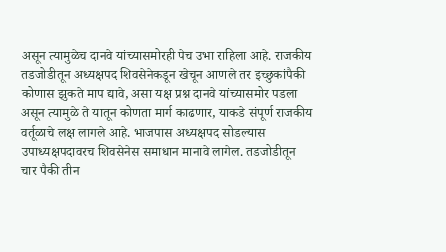असून त्यामुळेच दानवे यांच्यासमोरही पेच उभा राहिला आहे. राजकीय तडजोडीतून अध्यक्षपद शिवसेनेकडून खेचून आणले तर इच्छुकांपैकी कोणास झुकते माप द्यावे, असा यक्ष प्रश्न दानवे यांच्यासमोर पडला असून त्यामुळे ते यातून कोणता मार्ग काढणार, याकडे संपूर्ण राजकीय वर्तूळाचे लक्ष लागले आहे. भाजपास अध्यक्षपद सोडल्यास उपाध्यक्षपदावरच शिवसेनेस समाधान मानावे लागेल. तडजोडीतून चार पैकी तीन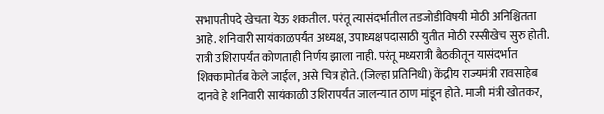सभापतीपदे खेचता येऊ शकतील. परंतू त्यासंदर्भातील तडजोडीविषयी मोठी अनिश्चितता आहे. शनिवारी सायंकाळपर्यंत अध्यक्ष, उपाध्यक्षपदासाठी युतीत मोठी रस्सीखेच सुरु होती. रात्री उशिरापर्यंत कोणताही निर्णय झाला नाही. परंतू मध्यरात्री बैठकीतून यासंदर्भात शिक्कामोर्तब केले जाईल, असे चित्र होते. (जिल्हा प्रतिनिधी) केंद्रीय राज्यमंत्री रावसाहेब दानवे हे शनिवारी सायंकाळी उशिरापर्यंत जालन्यात ठाण मांडून होते. माजी मंत्री खोतकर,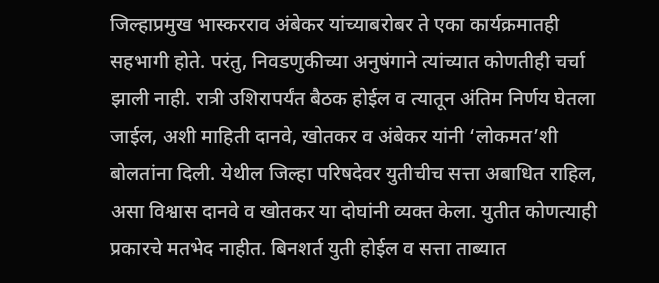जिल्हाप्रमुख भास्करराव अंबेकर यांच्याबरोबर ते एका कार्यक्रमातही सहभागी होते. परंतु, निवडणुकीच्या अनुषंगाने त्यांच्यात कोणतीही चर्चा झाली नाही. रात्री उशिरापर्यंत बैठक होईल व त्यातून अंतिम निर्णय घेतला जाईल, अशी माहिती दानवे, खोतकर व अंबेकर यांनी ‘लोकमत’शी बोलतांना दिली. येथील जिल्हा परिषदेवर युतीचीच सत्ता अबाधित राहिल, असा विश्वास दानवे व खोतकर या दोघांनी व्यक्त केला. युतीत कोणत्याही प्रकारचे मतभेद नाहीत. बिनशर्त युती होईल व सत्ता ताब्यात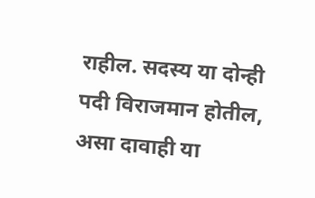राहील. सदस्य या दोन्ही पदी विराजमान होतील, असा दावाही या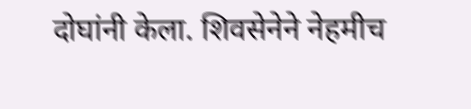दोघांनी केला. शिवसेनेने नेहमीच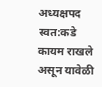अध्यक्षपद स्वत:कडे कायम राखले असून यावेळी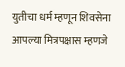युतीचा धर्म म्हणून शिवसेना आपल्या मित्रपक्षास म्हणजे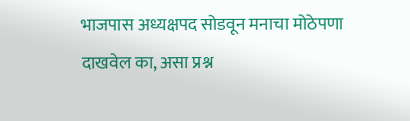भाजपास अध्यक्षपद सोडवून मनाचा मोठेपणा दाखवेल का, असा प्रश्न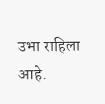उभा राहिला आहे.